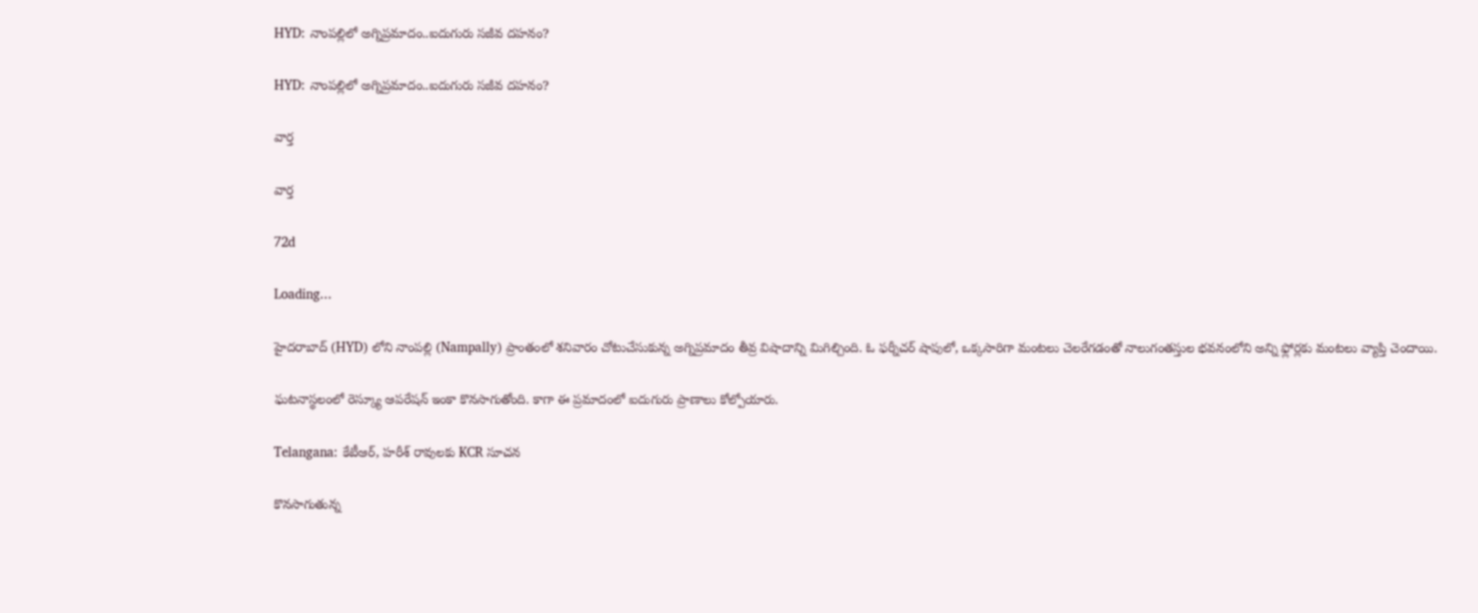HYD: నాంపల్లిలో అగ్నిప్రమాదం..ఐదుగురు సజీవ దహనం?

HYD: నాంపల్లిలో అగ్నిప్రమాదం..ఐదుగురు సజీవ దహనం?

వార్త

వార్త

72d

Loading...

హైదరాబాద్‌ (HYD) లోని నాంపల్లి (Nampally) ప్రాంతంలో శనివారం చోటుచేసుకున్న అగ్నిప్రమాదం తీవ్ర విషాదాన్ని మిగిల్చింది. ఓ ఫర్నీచర్‌ షాపులో, ఒక్కసారిగా మంటలు చెలరేగడంతో నాలుగంతస్తుల భవనంలోని అన్ని ఫ్లోర్లకు మంటలు వ్యాప్తి చెందాయి.

ఘటనాస్థలంలో రెస్క్యూ ఆపరేషన్ ఇంకా కొనసాగుతోంది. కాగా ఈ ప్రమాదంలో ఐదుగురు ప్రాణాలు కోల్పోయారు.

Telangana: కేటీఆర్, హరీశ్ రావులకు KCR సూచన

కొనసాగుతున్న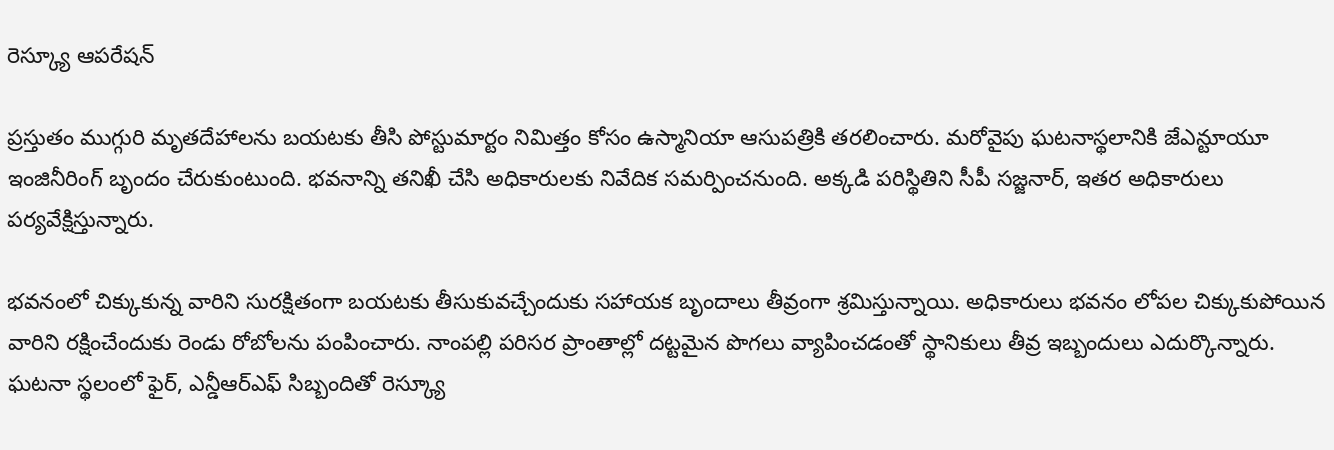రెస్క్యూ ఆపరేషన్

ప్రస్తుతం ముగ్గురి మృతదేహాలను బయటకు తీసి పోస్టుమార్టం నిమిత్తం కోసం ఉస్మానియా ఆసుపత్రికి తరలించారు. మరోవైపు ఘటనాస్థలానికి జేఎన్టూయూ ఇంజినీరింగ్ బృందం చేరుకుంటుంది. భవనాన్ని తనిఖీ చేసి అధికారులకు నివేదిక సమర్పించనుంది. అక్కడి పరిస్థితిని సీపీ సజ్జనార్, ఇతర అధికారులు పర్యవేక్షిస్తున్నారు.

భవనంలో చిక్కుకున్న వారిని సురక్షితంగా బయటకు తీసుకువచ్చేందుకు సహాయక బృందాలు తీవ్రంగా శ్రమిస్తున్నాయి. అధికారులు భవనం లోపల చిక్కుకుపోయిన వారిని రక్షించేందుకు రెండు రోబోలను పంపించారు. నాంపల్లి పరిసర ప్రాంతాల్లో దట్టమైన పొగలు వ్యాపించడంతో స్థానికులు తీవ్ర ఇబ్బందులు ఎదుర్కొన్నారు. ఘటనా స్థలంలో ఫైర్, ఎన్డీఆర్ఎఫ్ సిబ్బందితో రెస్క్యూ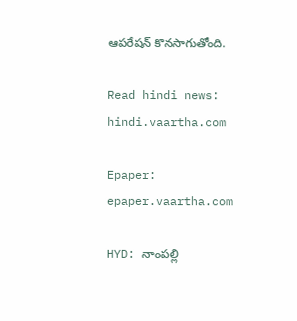ఆపరేషన్ కొనసాగుతోంది.

Read hindi news: hindi.vaartha.com

Epaper: epaper.vaartha.com

HYD: నాంపల్లి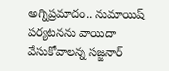అగ్నిప్రమాదం.. నుమాయిష్ పర్యటనను వాయిదా వేసుకోవాలన్న సజ్జనార్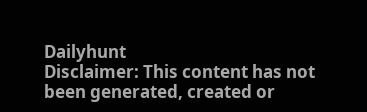Dailyhunt
Disclaimer: This content has not been generated, created or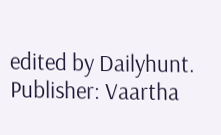edited by Dailyhunt. Publisher: Vaartha